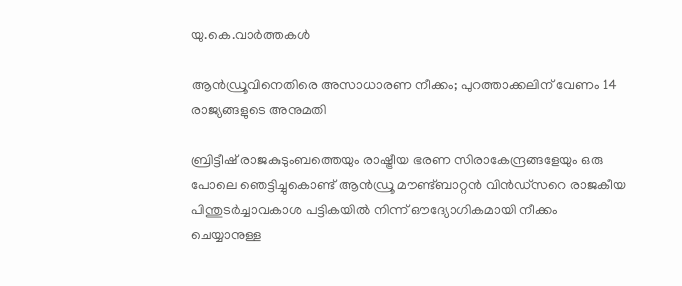യു.കെ.വാര്‍ത്തകള്‍

ആന്‍ഡ്രൂവിനെതിരെ അസാധാരണ നീക്കം; പുറത്താക്കലിന് വേണം 14 രാജ്യങ്ങളുടെ അനുമതി

ബ്രിട്ടീഷ് രാജകുടുംബത്തെയും രാഷ്ട്രീയ ഭരണ സിരാകേന്ദ്രങ്ങളേയും ഒരു പോലെ ഞെട്ടിച്ചുകൊണ്ട് ആന്‍ഡ്രൂ മൗണ്ട്ബാറ്റന്‍ വിന്‍ഡ്‌സറെ രാജകീയ പിന്തുടര്‍ച്ചാവകാശ പട്ടികയില്‍ നിന്ന് ഔദ്യോഗികമായി നീക്കം ചെയ്യാനുള്ള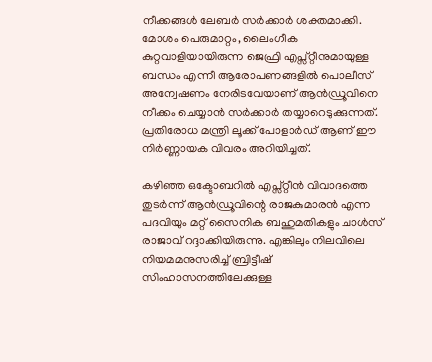നീക്കങ്ങള്‍ ലേബര്‍ സര്‍ക്കാര്‍ ശക്തമാക്കി. മോശം പെരുമാറ്റം, ലൈംഗീക കുറ്റവാളിയായിരുന്ന ജെഫ്രി എപ്സ്റ്റീനുമായുള്ള ബന്ധം എന്നീ ആരോപണങ്ങളില്‍ പൊലീസ് അന്വേഷണം നേരിടവേയാണ് ആന്‍ഡ്രൂവിനെ നീക്കം ചെയ്യാന്‍ സര്‍ക്കാര്‍ തയ്യാറെടുക്കുന്നത്. പ്രതിരോധ മന്ത്രി ലൂക്ക് പോളാര്‍ഡ് ആണ് ഈ നിര്‍ണ്ണായക വിവരം അറിയിച്ചത്.

കഴിഞ്ഞ ഒക്ടോബറില്‍ എപ്സ്റ്റീന്‍ വിവാദത്തെ തുടര്‍ന്ന് ആന്‍ഡ്രൂവിന്റെ രാജകുമാരന്‍ എന്ന പദവിയും മറ്റ് സൈനിക ബഹുമതികളും ചാള്‍സ് രാജാവ് റദ്ദാക്കിയിരുന്നു. എങ്കിലും നിലവിലെ നിയമമനുസരിച്ച് ബ്രിട്ടീഷ് സിംഹാസനത്തിലേക്കുള്ള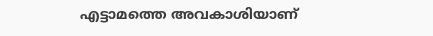എട്ടാമത്തെ അവകാശിയാണ്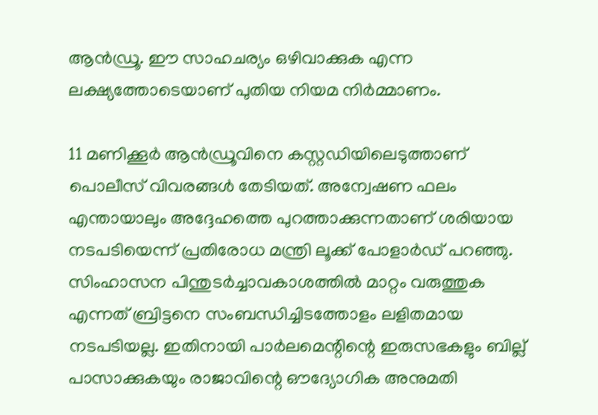ആന്‍ഡ്രൂ. ഈ സാഹചര്യം ഒഴിവാക്കുക എന്ന ലക്ഷ്യത്തോടെയാണ് പുതിയ നിയമ നിര്‍മ്മാണം.

11 മണിക്കൂര്‍ ആന്‍ഡ്രൂവിനെ കസ്റ്റഡിയിലെടുത്താണ് പൊലീസ് വിവരങ്ങള്‍ തേടിയത്. അന്വേഷണ ഫലം എന്തായാലും അദ്ദേഹത്തെ പുറത്താക്കുന്നതാണ് ശരിയായ നടപടിയെന്ന് പ്രതിരോധ മന്ത്രി ലൂക്ക് പോളാര്‍ഡ് പറഞ്ഞു. സിംഹാസന പിന്തുടര്‍ച്ചാവകാശത്തില്‍ മാറ്റം വരുത്തുക എന്നത് ബ്രിട്ടനെ സംബന്ധിച്ചിടത്തോളം ലളിതമായ നടപടിയല്ല. ഇതിനായി പാര്‍ലമെന്റിന്റെ ഇരുസഭകളും ബില്ല് പാസാക്കുകയും രാജാവിന്റെ ഔദ്യോഗിക അനുമതി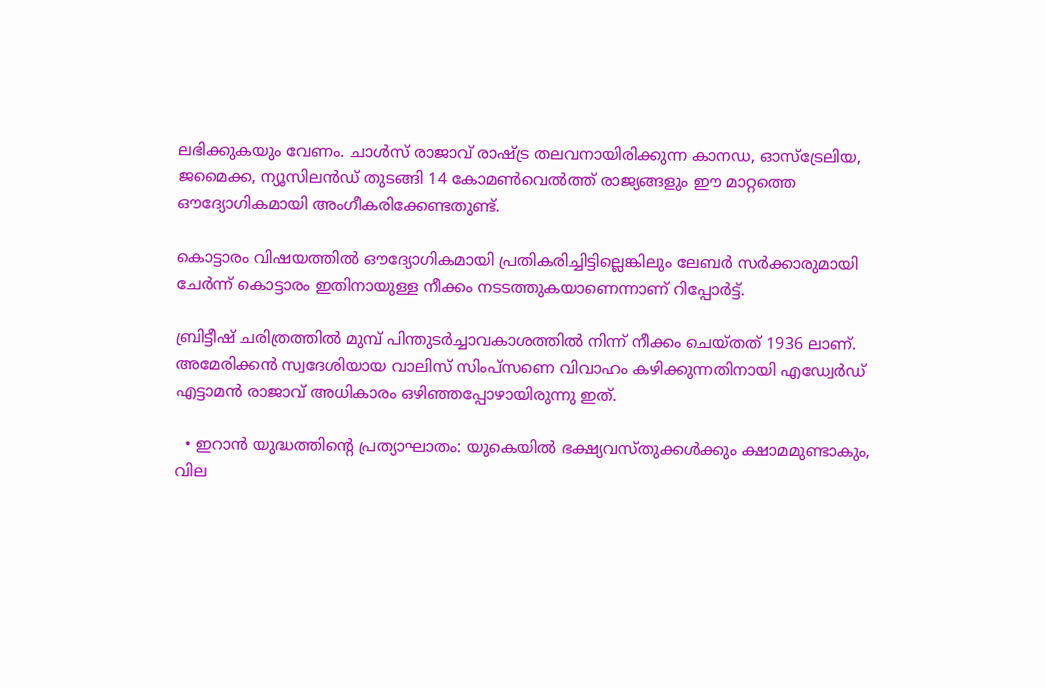ലഭിക്കുകയും വേണം. ചാള്‍സ് രാജാവ് രാഷ്ട്ര തലവനായിരിക്കുന്ന കാനഡ, ഓസ്‌ട്രേലിയ, ജമൈക്ക, ന്യൂസിലന്‍ഡ് തുടങ്ങി 14 കോമണ്‍വെല്‍ത്ത് രാജ്യങ്ങളും ഈ മാറ്റത്തെ ഔദ്യോഗികമായി അംഗീകരിക്കേണ്ടതുണ്ട്.

കൊട്ടാരം വിഷയത്തില്‍ ഔദ്യോഗികമായി പ്രതികരിച്ചിട്ടില്ലെങ്കിലും ലേബര്‍ സര്‍ക്കാരുമായി ചേര്‍ന്ന് കൊട്ടാരം ഇതിനായുള്ള നീക്കം നടടത്തുകയാണെന്നാണ് റിപ്പോര്‍ട്ട്.

ബ്രിട്ടീഷ് ചരിത്രത്തില്‍ മുമ്പ് പിന്തുടര്‍ച്ചാവകാശത്തില്‍ നിന്ന് നീക്കം ചെയ്തത് 1936 ലാണ്. അമേരിക്കന്‍ സ്വദേശിയായ വാലിസ് സിംപ്‌സണെ വിവാഹം കഴിക്കുന്നതിനായി എഡ്വേര്‍ഡ് എട്ടാമന്‍ രാജാവ് അധികാരം ഒഴിഞ്ഞപ്പോഴായിരുന്നു ഇത്.

  • ഇറാന്‍ യുദ്ധത്തിന്റെ പ്രത്യാഘാതം: യുകെയില്‍ ഭക്ഷ്യവസ്തുക്കള്‍ക്കും ക്ഷാമമുണ്ടാകും, വില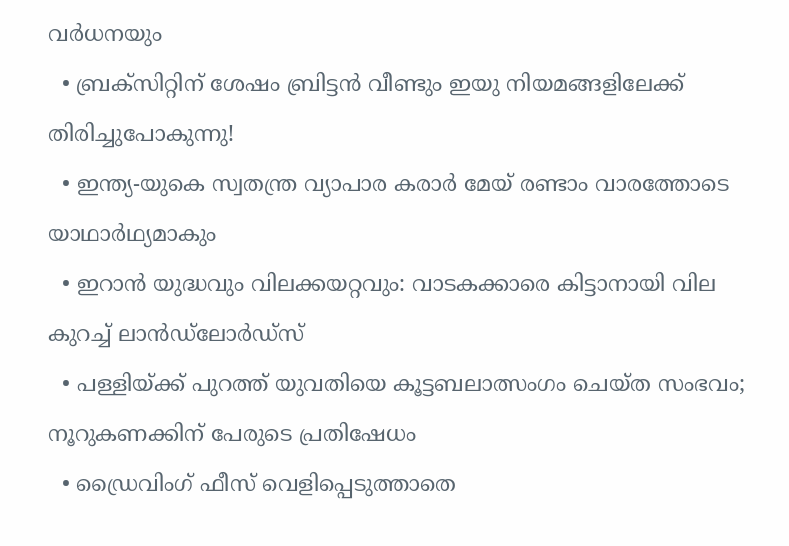വര്‍ധനയും
  • ബ്രക്സിറ്റിന് ശേഷം ബ്രിട്ടന്‍ വീണ്ടും ഇയു നിയമങ്ങളിലേക്ക് തിരിച്ചുപോകുന്നു!
  • ഇന്ത്യ-യുകെ സ്വതന്ത്ര വ്യാപാര കരാര്‍ മേയ് രണ്ടാം വാരത്തോടെ യാഥാര്‍ഥ്യമാകും
  • ഇറാന്‍ യുദ്ധവും വിലക്കയറ്റവും: വാടകക്കാരെ കിട്ടാനായി വില കുറച്ച് ലാന്‍ഡ്‌ലോര്‍ഡ്‌സ്
  • പള്ളിയ്ക്ക് പുറത്ത് യുവതിയെ കൂട്ടബലാത്സംഗം ചെയ്ത സംഭവം; നൂറുകണക്കിന് പേരുടെ പ്രതിഷേധം
  • ഡ്രൈവിംഗ് ഫീസ് വെളിപ്പെടുത്താതെ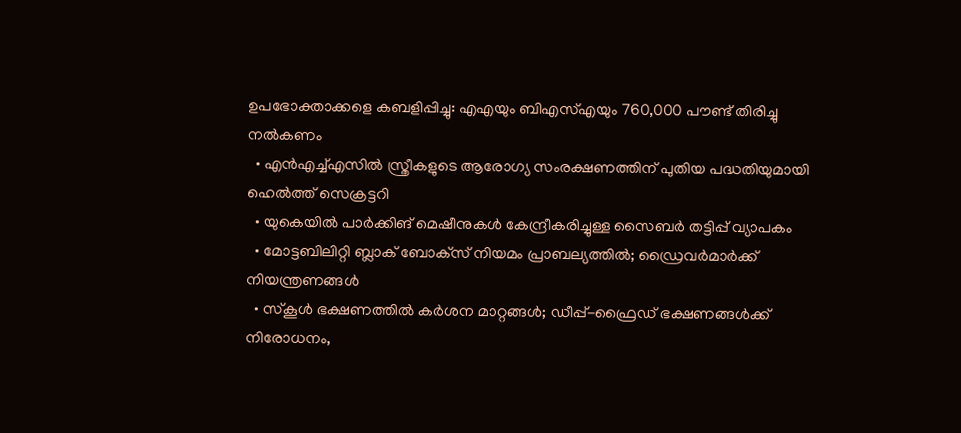ഉപഭോക്താക്കളെ കബളിപ്പിച്ചു: എഎയും ബിഎസ്എയും 760,000 പൗണ്ട് തിരിച്ചു നല്‍കണം
  • എന്‍എച്ച്എസില്‍ സ്ത്രീകളുടെ ആരോഗ്യ സംരക്ഷണത്തിന് പുതിയ പദ്ധതിയുമായി ഹെല്‍ത്ത് സെക്രട്ടറി
  • യുകെയില്‍ പാര്‍ക്കിങ് മെഷീനുകള്‍ കേന്ദ്രീകരിച്ചുള്ള സൈബര്‍ തട്ടിപ്പ് വ്യാപകം
  • മോട്ടബിലിറ്റി ബ്ലാക് ബോക്‌സ് നിയമം പ്രാബല്യത്തില്‍; ഡ്രൈവര്‍മാര്‍ക്ക് നിയന്ത്രണങ്ങള്‍
  • സ്കൂള്‍ ഭക്ഷണത്തില്‍ കര്‍ശന മാറ്റങ്ങള്‍; ഡീപ്പ്-ഫ്രൈഡ് ഭക്ഷണങ്ങള്‍ക്ക് നിരോധനം,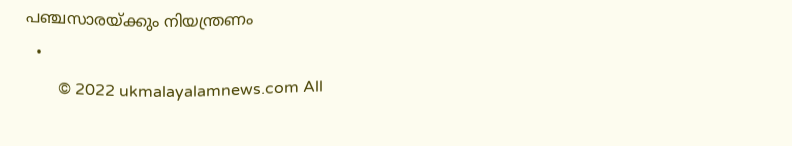പഞ്ചസാരയ്ക്കും നിയന്ത്രണം
  •
        © 2022 ukmalayalamnews.com All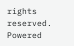rights reserved. Powered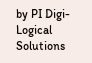by PI Digi-Logical Solutions